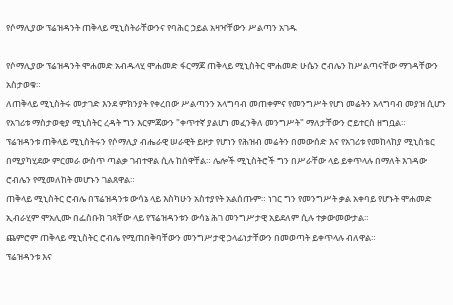የሶማሊያው ፕሬዝዳንት ጠቅላይ ሚኒስትራቸውንና የባሕር ኃይል አዛዣቸውን ሥልጣን አገዱ

የሶማሊያው ፕሬዝዳንት ሞሐመድ አብዱላሂ ሞሐመድ ፋርማጆ ጠቅላይ ሚኒስትር ሞሐመድ ሁሴን ሮብሌን ከሥልጣናቸው ማገዳቸውን አስታወቁ።
ለጠቅላይ ሚኒስትሩ መታገድ እንደ ምክንያት የቀረበው ሥልጣንን አላግባብ መጠቀምና የመንግሥት የሆነ መሬትን አላግባብ መያዝ ሲሆን የአገሪቱ ማስታወቂያ ሚኒስትር ረዳት ግን እርምጃውን "ቀጥተኛ ያልሆነ መፈንቅለ መንግሥት" ማለታቸውን ሮይተርስ ዘግቧል።
ፕሬዝዳንቱ ጠቅላይ ሚኒስትሩን የሶማሊያ ብሔራዊ ሠራዊት ይዞታ የሆነን የሕዝብ መሬትን በመውሰድ እና የአገሪቱ የመከላከያ ሚኒስቴር በሚያካሂደው ምርመራ ውስጥ ጣልቃ ገብተዋል ሲሉ ከሰዋቸል። ሌሎች ሚኒስትሮች ግን በሥራቸው ላይ ይቀጥላሉ በማለት እገዳው ሮብሌን የሚመለከት መሆኑን ገልጸዋል።
ጠቅላይ ሚኒስትር ሮብሌ በፕሬዝዳንቱ ውሳኔ ላይ እስካሁን አስተያየት አልሰጡም። ነገር ግን የመንግሥት ቃል አቀባይ የሆኑት ሞሐመድ ኢብራሂም ሞአሊሙ በፌስቡክ ገጻቸው ላይ የፕሬዝዳንቱን ውሳኔ ሕገ መንግሥታዊ አይደለም ሲሉ ተቃውመውታል።
ጨምሮም ጠቅላይ ሚኒስትር ሮብሌ የሚጠበቅባቸውን መንግሥታዊ ኃላፊነታቸውን በመወጣት ይቀጥላሉ ብለዋል።
ፕሬዝዳንቱ እና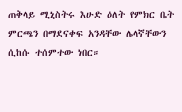ጠቅላይ ሚኒስትሩ እሁድ ዕለት የምክር ቤት ምርጫን በማደናቀፍ አንዳቸው ሌላኛቸውን ሲከሱ ተሰምተው ነበር።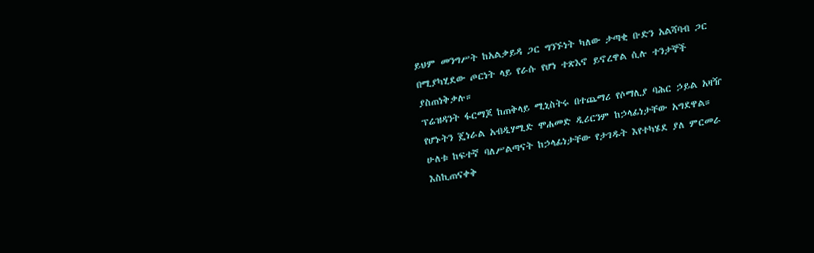ይህም መንግሥት ከአልቃይዳ ጋር ግንኙነት ካለው ታጣቂ ቡድን አልሻባብ ጋር በሚያካሂደው ጦርነት ላይ የራሱ የሆነ ተጽእኖ ይኖረዋል ሲሉ ተንታኞች ያስጠነቅቃሉ።
ፕሬዝዳንት ፋርማጆ ከጠቅላይ ሚኒስትሩ በተጨማሪ የሶማሊያ ባሕር ኃይል አዛዥ የሆኑትን ጄነራል አብዲሃሚድ ሞሐመድ ዲሪርንም ከኃላፊነታቸው አግደዋል።
ሁለቱ ከፍተኛ ባለሥልጣናት ከኃላፊነታቸው የታገዱት እየተካሄደ ያለ ምርመራ እስኪጠናቀቅ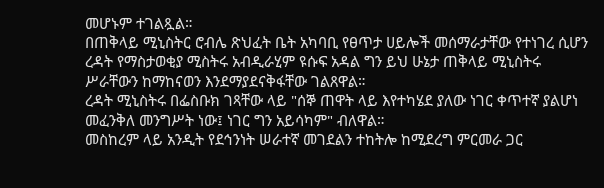መሆኑም ተገልጿል።
በጠቅላይ ሚኒስትር ሮብሌ ጽህፈት ቤት አካባቢ የፀጥታ ሀይሎች መሰማራታቸው የተነገረ ሲሆን ረዳት የማስታወቂያ ሚስትሩ አብዲራሂም ዩሱፍ አዳል ግን ይህ ሁኔታ ጠቅላይ ሚኒስትሩ ሥራቸውን ከማከናወን እንደማያደናቅፋቸው ገልጸዋል።
ረዳት ሚኒስትሩ በፌስቡክ ገጻቸው ላይ "ሰኞ ጠዋት ላይ እየተካሄደ ያለው ነገር ቀጥተኛ ያልሆነ መፈንቅለ መንግሥት ነው፤ ነገር ግን አይሳካም" ብለዋል።
መስከረም ላይ አንዲት የደኅንነት ሠራተኛ መገደልን ተከትሎ ከሚደረግ ምርመራ ጋር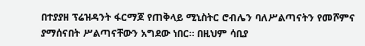በተያያዘ ፕሬዝዳንት ፋርማጆ የጠቅላይ ሚኒስትር ሮብሌን ባለሥልጣናትን የመሾምና ያማሰናበት ሥልጣናቸውን አግደው ነበር። በዚህም ሳቢያ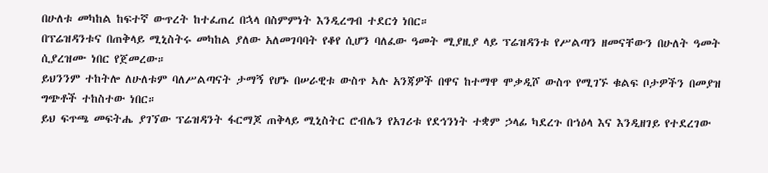በሁለቱ መካከል ከፍተኛ ውጥረት ከተፈጠረ በኋላ በስምምነት እንዲረግብ ተደርጎ ነበር።
በፕሬዝዳንቱና በጠቅላይ ሚኒስትሩ መካከል ያለው አለመገባባት የቆየ ሲሆን ባለፈው ዓመት ሚያዚያ ላይ ፕሬዝዳንቱ የሥልጣን ዘመናቸውን በሁለት ዓመት ሲያረዝሙ ነበር የጀመረው።
ይህንንም ተከትሎ ለሁለቱም ባለሥልጣናት ታማኝ የሆኑ በሠራዊቱ ውስጥ ኣሉ አንጃዎች በዋና ከተማዋ ሞቃዲሾ ውስጥ የሚገኙ ቁልፍ ቦታዎችን በመያዝ ግጭቶች ተከስተው ነበር።
ይህ ፍጥጫ መፍትሔ ያገኘው ፕሬዝዳንት ፋርማጆ ጠቅላይ ሚኒስትር ሮብሌን የአገሪቱ የደኅንነት ተቋም ኃላፊ ካደረጉ በኀዕላ እና እንዲዘገይ የተደረገው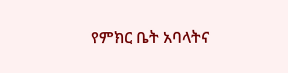የምክር ቤት አባላትና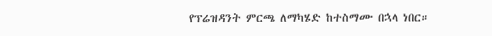የፕሬዝዳንት ምርጫ ለማካሄድ ከተስማሙ በኋላ ነበር።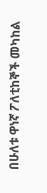በሁለቱ ዋነኛ ፖለቲከኞች መካከል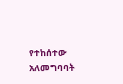የተከሰተው አለመግባባት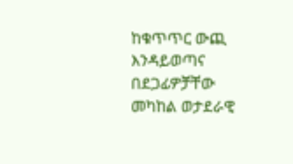ከቁጥጥር ውጪ እንዳይወጣና በደጋፊዎቻቸው መካከል ወታደራዊ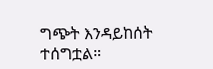ግጭት እንዳይከሰት ተሰግቷል።